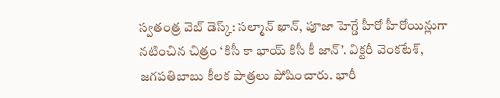స్వతంత్ర వెబ్ డెస్క్: సల్మాన్ ఖాన్, పూజా హెగ్డే హీరో హీరోయిన్లుగా నటించిన చిత్రం ‘కిసీ కా భాయ్ కిసీ కీ జాన్’. విక్టరీ వెంకటేశ్, జగపతిబాబు కీలక పాత్రలు పోషించారు. భారీ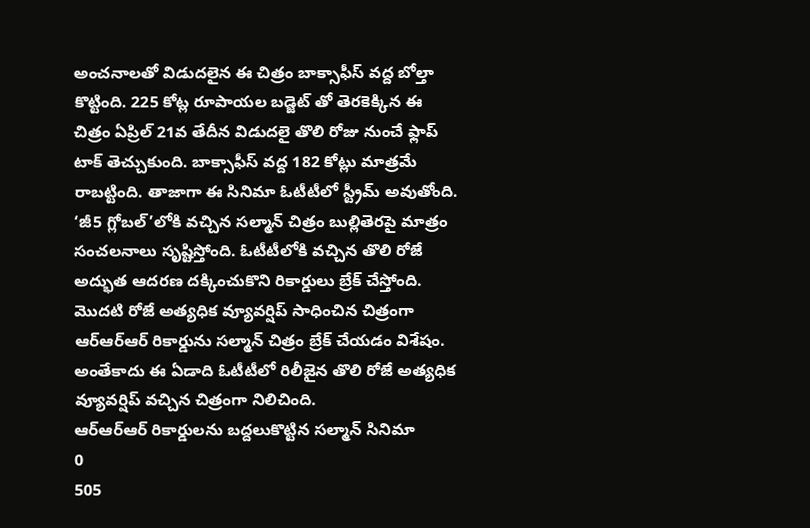అంచనాలతో విడుదలైన ఈ చిత్రం బాక్సాఫీస్ వద్ద బోల్తా కొట్టింది. 225 కోట్ల రూపాయల బడ్జెట్ తో తెరకెక్కిన ఈ చిత్రం ఏప్రిల్ 21వ తేదీన విడుదలై తొలి రోజు నుంచే ఫ్లాప్ టాక్ తెచ్చుకుంది. బాక్సాఫీస్ వద్ద 182 కోట్లు మాత్రమే రాబట్టింది. తాజాగా ఈ సినిమా ఓటీటీలో స్ట్రీమ్ అవుతోంది. ‘జీ5 గ్లోబల్’లోకి వచ్చిన సల్మాన్ చిత్రం బుల్లితెరపై మాత్రం సంచలనాలు సృష్టిస్తోంది. ఓటీటీలోకి వచ్చిన తొలి రోజే అద్భుత ఆదరణ దక్కించుకొని రికార్డులు బ్రేక్ చేస్తోంది. మొదటి రోజే అత్యధిక వ్యూవర్షిప్ సాధించిన చిత్రంగా ఆర్ఆర్ఆర్ రికార్డును సల్మాన్ చిత్రం బ్రేక్ చేయడం విశేషం. అంతేకాదు ఈ ఏడాది ఓటీటీలో రిలీజైన తొలి రోజే అత్యధిక వ్యూవర్షిప్ వచ్చిన చిత్రంగా నిలిచింది.
ఆర్ఆర్ఆర్ రికార్డులను బద్దలుకొట్టిన సల్మాన్ సినిమా
0
505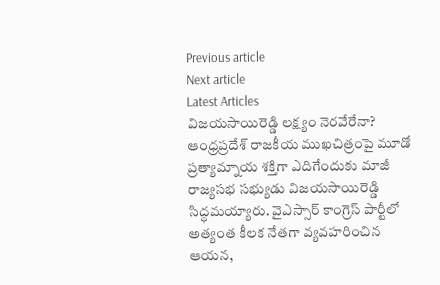Previous article
Next article
Latest Articles
విజయసాయిరెడ్డి లక్ష్యం నెరవేరేనా?
ఆంధ్రప్రదేశ్ రాజకీయ ముఖచిత్రంపై మూడో ప్రత్యామ్నాయ శక్తిగా ఎదిగేందుకు మాజీ రాజ్యసభ సభ్యుడు విజయసాయిరెడ్డి సిద్ధమయ్యారు. వైఎస్సార్ కాంగ్రెస్ పార్టీలో అత్యంత కీలక నేతగా వ్యవహరించిన ఆయన,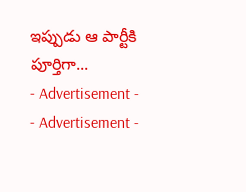ఇప్పుడు ఆ పార్టీకి పూర్తిగా...
- Advertisement -
- Advertisement -